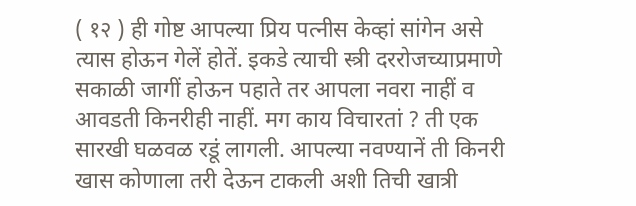( १२ ) ही गोष्ट आपल्या प्रिय पत्नीस केव्हां सांगेन असे त्यास होऊन गेलें होतें. इकडे त्याची स्त्री दररोजच्याप्रमाणे सकाळी जागीं होऊन पहाते तर आपला नवरा नाहीं व आवडती किनरीही नाहीं. मग काय विचारतां ? ती एक सारखी घळवळ रडूं लागली. आपल्या नवण्यानें ती किनरी खास कोणाला तरी देऊन टाकली अशी तिची खात्री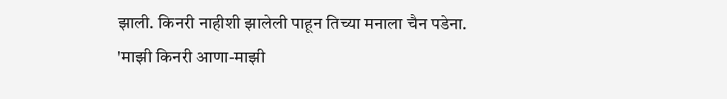झाली. किनरी नाहीशी झालेली पाहून तिच्या मनाला चैन पडेना. 'माझी किनरी आणा-माझी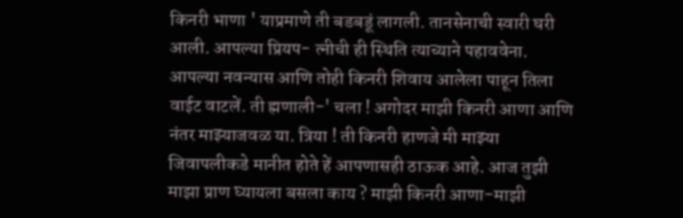किनरी भाणा ' याप्रमाणे ती बडबडूं लागली. तानसेनाची स्वारी घरी आली. आपल्या प्रियप- त्नीची ही स्थिति त्याच्याने पहाववेना. आपल्या नवन्यास आणि तोही किनरी शिवाय आलेला पाहून तिला वाईट वाटलें. ती ह्मणाली-' चला ! अगोदर माझी किनरी आणा आणि नंतर माझ्याजवळ या. त्रिया ! ती किनरी हाणजे मी माझ्या जिवापलीकडे मानीत होते हें आपणासही ठाऊक आहे. आज तुझी माझा प्राण घ्यायला बसला काय ? माझी किनरी आणा-माझी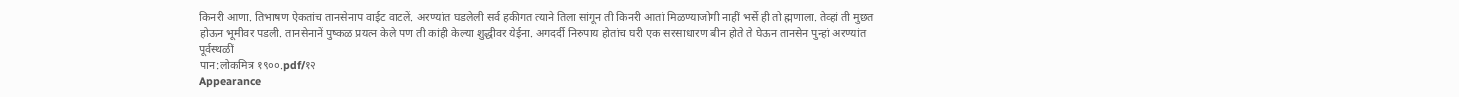किनरी आणा. तिभाषण ऐकतांच तानसेनाप वाईट वाटलें. अरण्यांत घडलेली सर्व हकीगत त्याने तिला सांगून ती किनरी आतां मिळण्याजोगी नाहीं भर्से ही तो ह्मणाला. तेव्हां ती मुछत होऊन भूमीवर पडली. तानसेनानें पुष्कळ प्रयत्न केले पण ती कांही केल्या शुद्धीवर येईना. अगदर्दी निरुपाय होतांच घरी एक सरसाधारण बीन होते ते घेऊन तानसेन पुन्हां अरण्यांत पूर्वस्थळीं
पान:लोकमित्र १९००.pdf/१२
Appearance